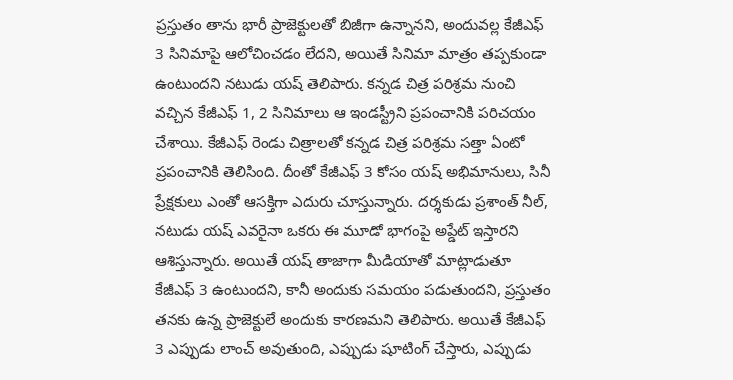ప్రస్తుతం తాను భారీ ప్రాజెక్టులతో బిజీగా ఉన్నానని, అందువల్ల కేజీఎఫ్ 3 సినిమాపై ఆలోచించడం లేదని, అయితే సినిమా మాత్రం తప్పకుండా ఉంటుందని నటుడు యష్ తెలిపారు. కన్నడ చిత్ర పరిశ్రమ నుంచి వచ్చిన కేజీఎఫ్ 1, 2 సినిమాలు ఆ ఇండస్ట్రీని ప్రపంచానికి పరిచయం చేశాయి. కేజీఎఫ్ రెండు చిత్రాలతో కన్నడ చిత్ర పరిశ్రమ సత్తా ఏంటో ప్రపంచానికి తెలిసింది. దీంతో కేజీఎఫ్ 3 కోసం యష్ అభిమానులు, సినీ ప్రేక్షకులు ఎంతో ఆసక్తిగా ఎదురు చూస్తున్నారు. దర్శకుడు ప్రశాంత్ నీల్, నటుడు యష్ ఎవరైనా ఒకరు ఈ మూడో భాగంపై అప్డేట్ ఇస్తారని ఆశిస్తున్నారు. అయితే యష్ తాజాగా మీడియాతో మాట్లాడుతూ కేజీఎఫ్ 3 ఉంటుందని, కానీ అందుకు సమయం పడుతుందని, ప్రస్తుతం తనకు ఉన్న ప్రాజెక్టులే అందుకు కారణమని తెలిపారు. అయితే కేజీఎఫ్ 3 ఎప్పుడు లాంచ్ అవుతుంది, ఎప్పుడు షూటింగ్ చేస్తారు, ఎప్పుడు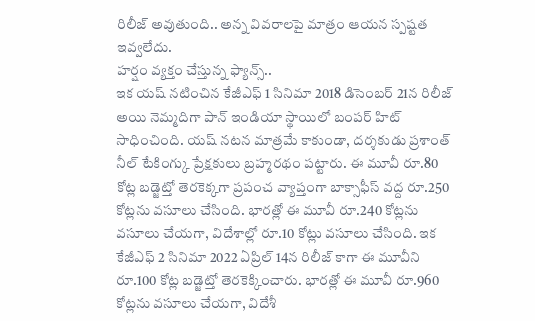రిలీజ్ అవుతుంది.. అన్న వివరాలపై మాత్రం ఆయన స్పష్టత ఇవ్వలేదు.
హర్షం వ్యక్తం చేస్తున్న ఫ్యాన్స్..
ఇక యష్ నటించిన కేజీఎఫ్ 1 సినిమా 2018 డిసెంబర్ 21న రిలీజ్ అయి నెమ్మదిగా పాన్ ఇండియా స్థాయిలో బంపర్ హిట్ సాధించింది. యష్ నటన మాత్రమే కాకుండా, దర్శకుడు ప్రశాంత్ నీల్ టేకింగ్కు ప్రేక్షకులు బ్రహ్మరథం పట్టారు. ఈ మూవీ రూ.80 కోట్ల బడ్జెట్తో తెరకెక్కగా ప్రపంచ వ్యాప్తంగా బాక్సాఫీస్ వద్ద రూ.250 కోట్లను వసూలు చేసింది. భారత్లో ఈ మూవీ రూ.240 కోట్లను వసూలు చేయగా, విదేశాల్లో రూ.10 కోట్లు వసూలు చేసింది. ఇక కేజీఎఫ్ 2 సినిమా 2022 ఏప్రిల్ 14న రిలీజ్ కాగా ఈ మూవీని రూ.100 కోట్ల బడ్జెట్తో తెరకెక్కించారు. భారత్లో ఈ మూవీ రూ.960 కోట్లను వసూలు చేయగా, విదేశీ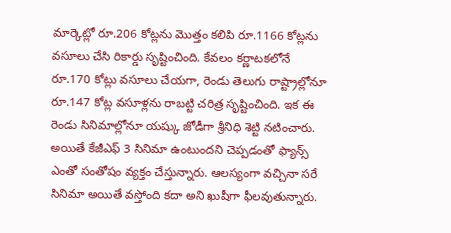మార్కెట్లో రూ.206 కోట్లను మొత్తం కలిపి రూ.1166 కోట్లను వసూలు చేసి రికార్డు సృష్టించింది. కేవలం కర్ణాటకలోనే రూ.170 కోట్లు వసూలు చేయగా, రెండు తెలుగు రాష్ట్రాల్లోనూ రూ.147 కోట్ల వసూళ్లను రాబట్టి చరిత్ర సృష్టించింది. ఇక ఈ రెండు సినిమాల్లోనూ యష్కు జోడీగా శ్రీనిధి శెట్టి నటించారు. అయితే కేజీఎఫ్ 3 సినిమా ఉంటుందని చెప్పడంతో ఫ్యాన్స్ ఎంతో సంతోషం వ్యక్తం చేస్తున్నారు. ఆలస్యంగా వచ్చినా సరే సినిమా అయితే వస్తోంది కదా అని ఖుషీగా ఫీలవుతున్నారు.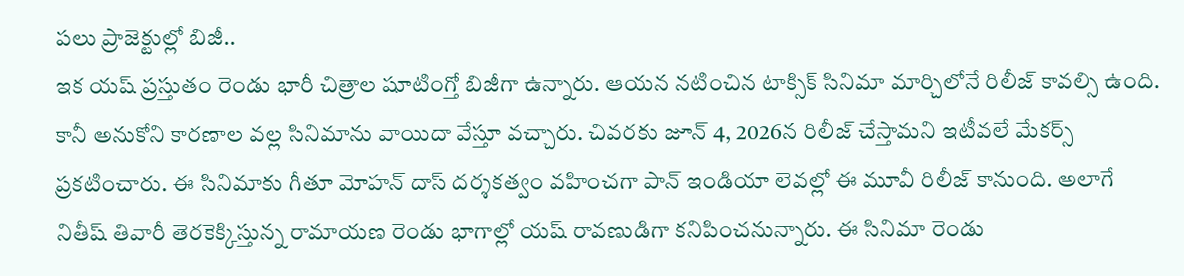పలు ప్రాజెక్టుల్లో బిజీ..
ఇక యష్ ప్రస్తుతం రెండు భారీ చిత్రాల షూటింగ్తో బిజీగా ఉన్నారు. ఆయన నటించిన టాక్సిక్ సినిమా మార్చిలోనే రిలీజ్ కావల్సి ఉంది. కానీ అనుకోని కారణాల వల్ల సినిమాను వాయిదా వేస్తూ వచ్చారు. చివరకు జూన్ 4, 2026న రిలీజ్ చేస్తామని ఇటీవలే మేకర్స్ ప్రకటించారు. ఈ సినిమాకు గీతూ మోహన్ దాస్ దర్శకత్వం వహించగా పాన్ ఇండియా లెవల్లో ఈ మూవీ రిలీజ్ కానుంది. అలాగే నితీష్ తివారీ తెరకెక్కిస్తున్న రామాయణ రెండు భాగాల్లో యష్ రావణుడిగా కనిపించనున్నారు. ఈ సినిమా రెండు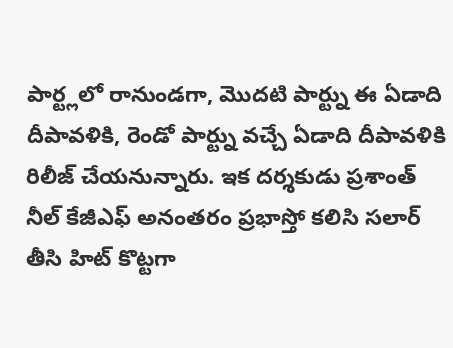పార్ట్లలో రానుండగా, మొదటి పార్ట్ను ఈ ఏడాది దీపావళికి, రెండో పార్ట్ను వచ్చే ఏడాది దీపావళికి రిలీజ్ చేయనున్నారు. ఇక దర్శకుడు ప్రశాంత్ నీల్ కేజీఎఫ్ అనంతరం ప్రభాస్తో కలిసి సలార్ తీసి హిట్ కొట్టగా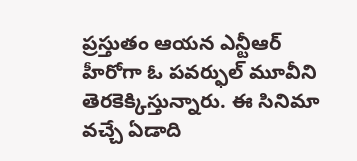ప్రస్తుతం ఆయన ఎన్టీఆర్ హీరోగా ఓ పవర్ఫుల్ మూవీని తెరకెక్కిస్తున్నారు. ఈ సినిమా వచ్చే ఏడాది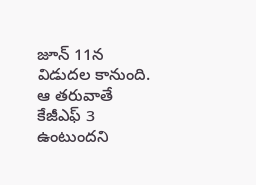జూన్ 11న విడుదల కానుంది. ఆ తరువాతే కేజీఎఫ్ 3 ఉంటుందని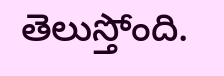తెలుస్తోంది.